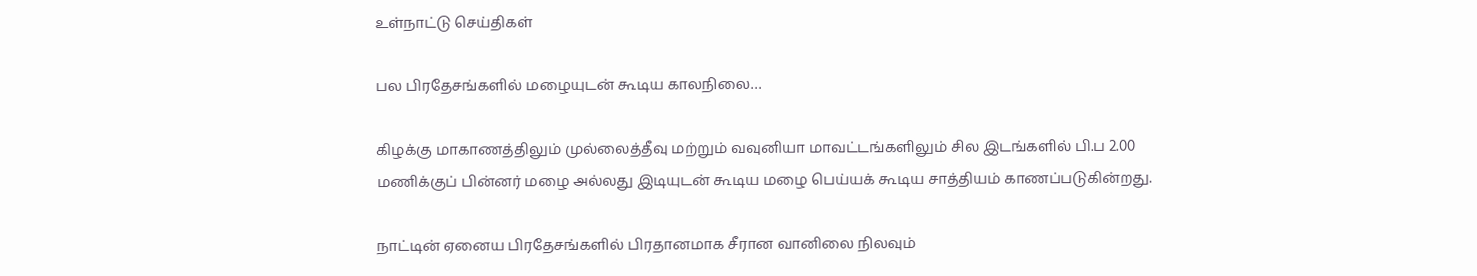உள்நாட்டு செய்திகள்

பல பிரதேசங்களில் மழையுடன் கூடிய காலநிலை…

கிழக்கு மாகாணத்திலும் முல்லைத்தீவு மற்றும் வவுனியா மாவட்டங்களிலும் சில இடங்களில் பி.ப 2.00 மணிக்குப் பின்னர் மழை அல்லது இடியுடன் கூடிய மழை பெய்யக் கூடிய சாத்தியம் காணப்படுகின்றது.

நாட்டின் ஏனைய பிரதேசங்களில் பிரதானமாக சீரான வானிலை நிலவும்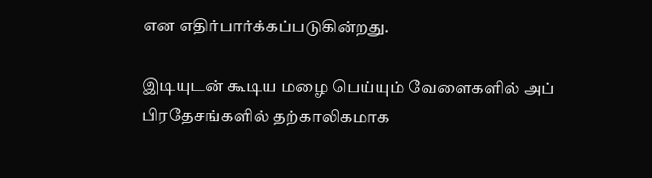என எதிர்பார்க்கப்படுகின்றது.

இடியுடன் கூடிய மழை பெய்யும் வேளைகளில் அப் பிரதேசங்களில் தற்காலிகமாக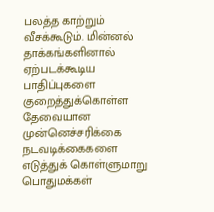பலத்த காற்றும் வீசக்கூடும். மின்னல் தாக்கங்களினால் ஏற்படக்கூடிய பாதிப்புகளை குறைத்துக்கொள்ள தேவையான முன்னெச்சரிக்கை நடவடிக்கைகளை எடுத்துக் கொள்ளுமாறு பொதுமக்கள்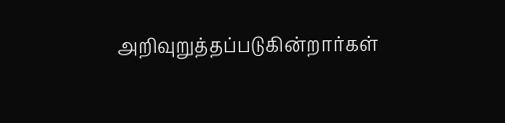அறிவுறுத்தப்படுகின்றார்கள்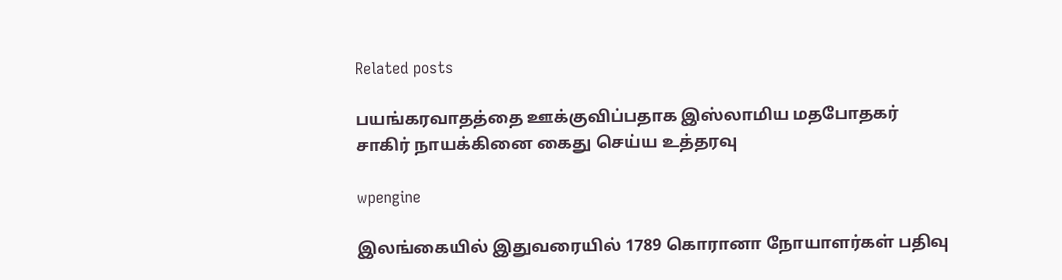Related posts

பயங்கரவாதத்தை ஊக்குவிப்பதாக இஸ்லாமிய மதபோதகர் சாகிர் நாயக்கினை கைது செய்ய உத்தரவு

wpengine

இலங்கையில் இதுவரையில் 1789 கொரானா நோயாளர்கள் பதிவு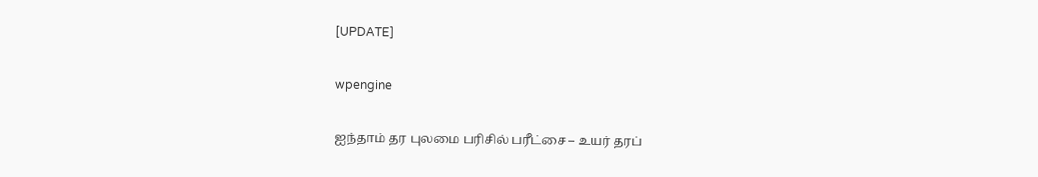[UPDATE]

wpengine

ஐந்தாம் தர புலமை பரிசில் பரீட்சை – உயர் தரப்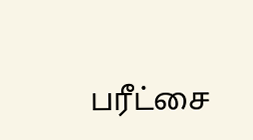பரீட்சை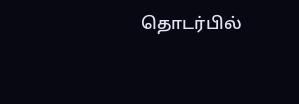தொடர்பில்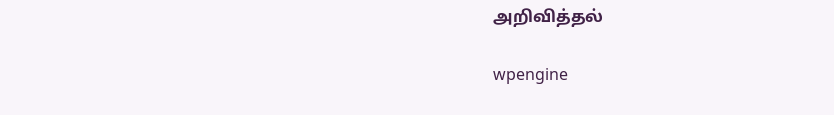அறிவித்தல்

wpengine